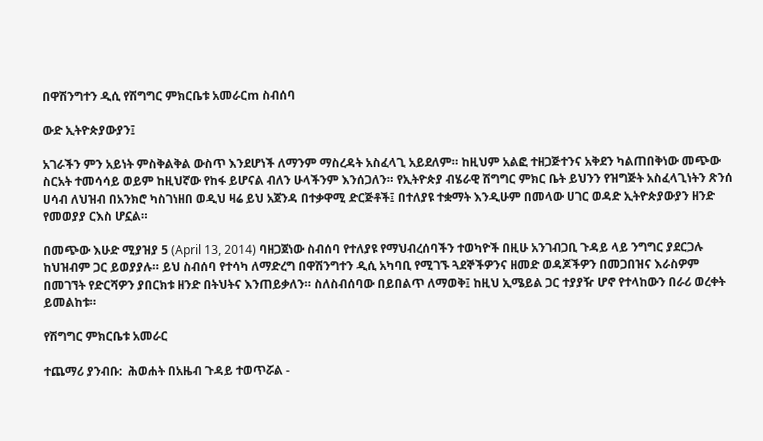በዋሽንግተን ዲሲ የሽግግር ምክርቤቱ አመራርm ስብሰባ

ውድ ኢትዮጵያውያን፤

አገራችን ምን አይነት ምስቅልቅል ውስጥ እንደሆነች ለማንም ማስረዳት አስፈላጊ አይደለም። ከዚህም አልፎ ተዘጋጅተንና አቅደን ካልጠበቅነው መጭው ስርአት ተመሳሳይ ወይም ከዚህኛው የከፋ ይሆናል ብለን ሁላችንም እንሰጋለን። የኢትዮጵያ ብሄራዊ ሽግግር ምክር ቤት ይህንን የዝግጅት አስፈላጊነትን ጽንሰ ሀሳብ ለህዝብ በአንክሮ ካስገነዘበ ወዲህ ዛሬ ይህ አጀንዳ በተቃዋሚ ድርጅቶች፤ በተለያዩ ተቋማት እንዲሁም በመላው ሀገር ወዳድ ኢትዮጵያውያን ዘንድ የመወያያ ርእስ ሆኗል።

በመጭው እሁድ ሚያዝያ 5 (April 13, 2014) ባዘጋጀነው ስብሰባ የተለያዩ የማህብረሰባችን ተወካዮች በዚሁ አንገብጋቢ ጉዳይ ላይ ንግግር ያደርጋሉ ከህዝብም ጋር ይወያያሉ። ይህ ስብሰባ የተሳካ ለማድረግ በዋሽንግተን ዲሲ አካባቢ የሚገኙ ጓደኞችዎንና ዘመድ ወዳጆችዎን በመጋበዝና እራስዎም በመገኘት የድርሻዎን ያበርክቱ ዘንድ በትህትና እንጠይቃለን። ስለስብሰባው በይበልጥ ለማወቅ፤ ከዚህ ኢሜይል ጋር ተያያዥ ሆኖ የተላከውን በራሪ ወረቀት ይመልከቱ።

የሽግግር ምክርቤቱ አመራር

ተጨማሪ ያንብቡ:  ሕወሐት በአዜብ ጉዳይ ተወጥሯል -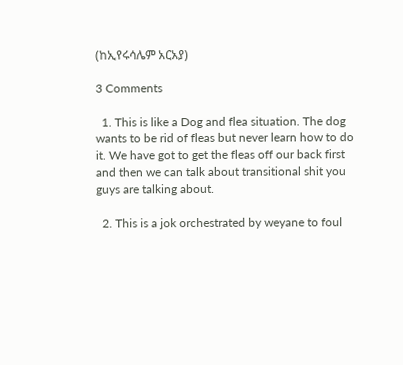(ከኢየሩሳሌም አርአያ)

3 Comments

  1. This is like a Dog and flea situation. The dog wants to be rid of fleas but never learn how to do it. We have got to get the fleas off our back first and then we can talk about transitional shit you guys are talking about.

  2. This is a jok orchestrated by weyane to foul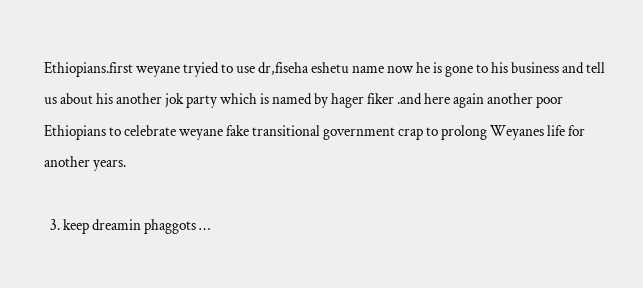Ethiopians.first weyane tryied to use dr,fiseha eshetu name now he is gone to his business and tell us about his another jok party which is named by hager fiker .and here again another poor Ethiopians to celebrate weyane fake transitional government crap to prolong Weyanes life for another years.

  3. keep dreamin phaggots …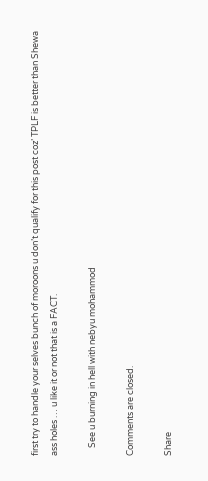first try to handle your selves bunch of moroons u don’t qualify for this post coz’ TPLF is better than Shewa ass holes … u like it or not that is a FACT.

    See u burning in hell with nebyu mohammod

Comments are closed.

Share